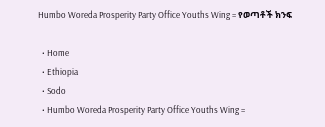Humbo Woreda Prosperity Party Office Youths Wing = የወጣቶች ክንፍ

  • Home
  • Ethiopia
  • Sodo
  • Humbo Woreda Prosperity Party Office Youths Wing =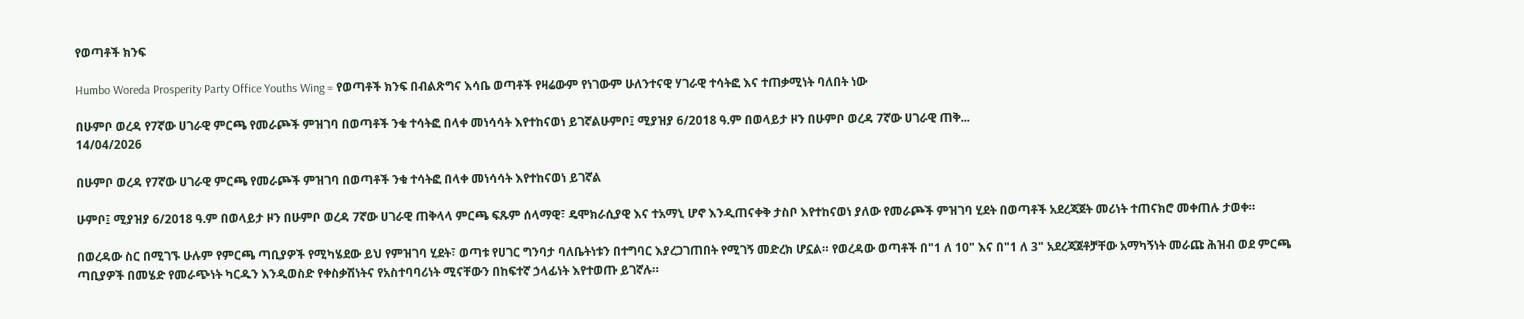የወጣቶች ክንፍ

Humbo Woreda Prosperity Party Office Youths Wing = የወጣቶች ክንፍ በብልጽግና እሳቤ ወጣቶች የዛሬውም የነገውም ሁለንተናዊ ሃገራዊ ተሳትፎ እና ተጠቃሚነት ባለበት ነው

በሁምቦ ወረዳ የ7ኛው ሀገራዊ ምርጫ የመራጮች ምዝገባ በወጣቶች ንቁ ተሳትፎ በላቀ መነሳሳት እየተከናወነ ይገኛልሁምቦ፤ ሚያዝያ 6/2018 ዓ.ም በወላይታ ዞን በሁምቦ ወረዳ 7ኛው ሀገራዊ ጠቅ...
14/04/2026

በሁምቦ ወረዳ የ7ኛው ሀገራዊ ምርጫ የመራጮች ምዝገባ በወጣቶች ንቁ ተሳትፎ በላቀ መነሳሳት እየተከናወነ ይገኛል

ሁምቦ፤ ሚያዝያ 6/2018 ዓ.ም በወላይታ ዞን በሁምቦ ወረዳ 7ኛው ሀገራዊ ጠቅላላ ምርጫ ፍጹም ሰላማዊ፣ ዴሞክራሲያዊ እና ተአማኒ ሆኖ እንዲጠናቀቅ ታስቦ እየተከናወነ ያለው የመራጮች ምዝገባ ሂደት በወጣቶች አደረጃጀት መሪነት ተጠናክሮ መቀጠሉ ታወቀ።

በወረዳው ስር በሚገኙ ሁሉም የምርጫ ጣቢያዎች የሚካሄደው ይህ የምዝገባ ሂደት፣ ወጣቱ የሀገር ግንባታ ባለቤትነቱን በተግባር እያረጋገጠበት የሚገኝ መድረክ ሆኗል። የወረዳው ወጣቶች በ"1 ለ 10" እና በ"1 ለ 3" አደረጃጀቶቻቸው አማካኝነት መራጩ ሕዝብ ወደ ምርጫ ጣቢያዎች በመሄድ የመራጭነት ካርዱን እንዲወስድ የቀስቃሽነትና የአስተባባሪነት ሚናቸውን በከፍተኛ ኃላፊነት እየተወጡ ይገኛሉ።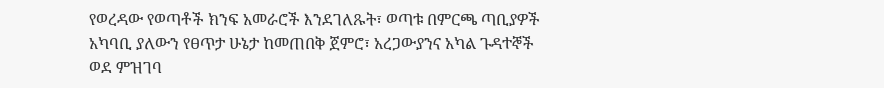የወረዳው የወጣቶች ክንፍ አመራሮች እንደገለጹት፣ ወጣቱ በምርጫ ጣቢያዎች አካባቢ ያለውን የፀጥታ ሁኔታ ከመጠበቅ ጀምሮ፣ አረጋውያንና አካል ጉዳተኞች ወደ ምዝገባ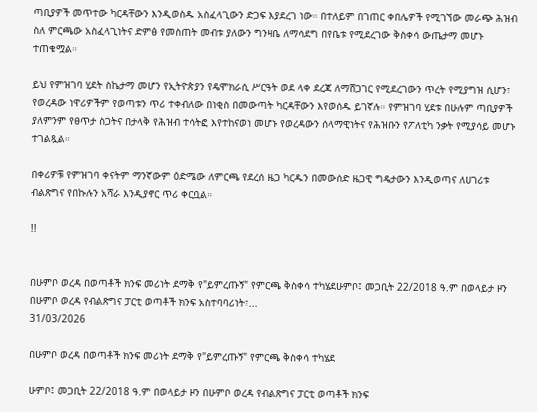ጣቢያዎች መጥተው ካርዳቸውን እንዲወስዱ አስፈላጊውን ድጋፍ እያደረገ ነው። በተለይም በገጠር ቀበሌዎች የሚገኘው መራጭ ሕዝብ ስለ ምርጫው አስፈላጊነትና ድምፅ የመስጠት መብቱ ያለውን ግንዛቤ ለማሳደግ በየቤቱ የሚደረገው ቅስቀሳ ውጤታማ መሆኑ ተጠቁሟል።

ይህ የምዝገባ ሂደት ስኬታማ መሆን የኢትዮጵያን የዴሞክራሲ ሥርዓት ወደ ላቀ ደረጃ ለማሸጋገር የሚደረገውን ጥረት የሚያግዝ ሲሆን፣ የወረዳው ነዋሪዎችም የወጣቱን ጥሪ ተቀብለው በነቂስ በመውጣት ካርዳቸውን እየወሰዱ ይገኛሉ። የምዝገባ ሂደቱ በሁሉም ጣቢያዎች ያለምንም የፀጥታ ስጋትና በታላቅ የሕዝብ ተሳትፎ እየተከናወነ መሆኑ የወረዳውን ሰላማዊነትና የሕዝቡን የፖለቲካ ንቃት የሚያሳይ መሆኑ ተገልጿል።

በቀሪዎቹ የምዝገባ ቀናትም ማንኛውም ዕድሜው ለምርጫ የደረሰ ዜጋ ካርዱን በመውሰድ ዜጋዊ ግዴታውን እንዲወጣና ለሀገሪቱ ብልጽግና የበኩሉን አሻራ እንዲያኖር ጥሪ ቀርቧል።

!!


በሁምቦ ወረዳ በወጣቶች ክንፍ መሪነት ደማቅ የ"ይምረጡኝ" የምርጫ ቅስቀሳ ተካሄደሁምቦ፤ መጋቢት 22/2018 ዓ.ም በወላይታ ዞን በሁምቦ ወረዳ የብልጽግና ፓርቲ ወጣቶች ክንፍ አስተባባሪነት፣...
31/03/2026

በሁምቦ ወረዳ በወጣቶች ክንፍ መሪነት ደማቅ የ"ይምረጡኝ" የምርጫ ቅስቀሳ ተካሄደ

ሁምቦ፤ መጋቢት 22/2018 ዓ.ም በወላይታ ዞን በሁምቦ ወረዳ የብልጽግና ፓርቲ ወጣቶች ክንፍ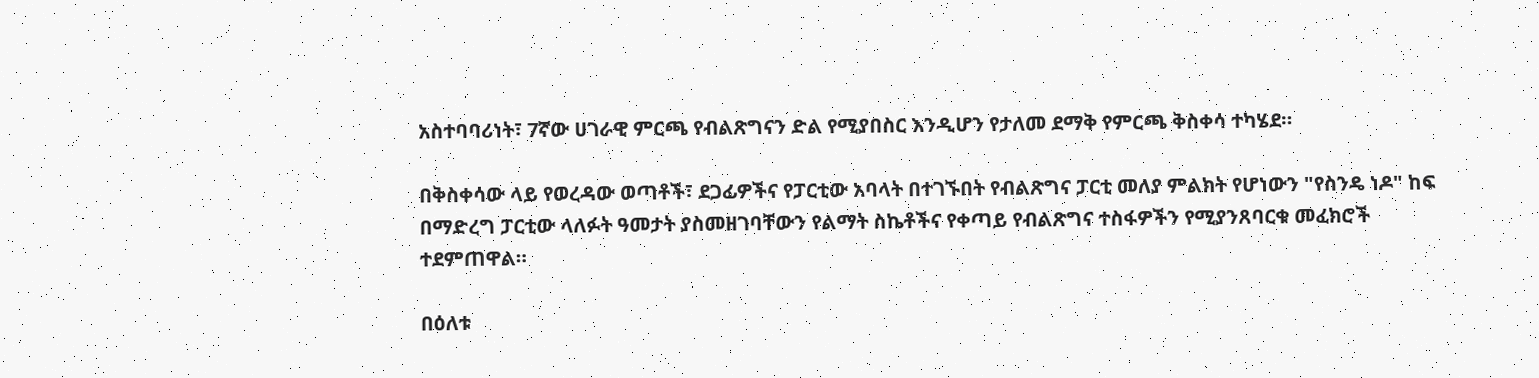አስተባባሪነት፣ 7ኛው ሀገራዊ ምርጫ የብልጽግናን ድል የሚያበስር እንዲሆን የታለመ ደማቅ የምርጫ ቅስቀሳ ተካሄደ።

በቅስቀሳው ላይ የወረዳው ወጣቶች፣ ደጋፊዎችና የፓርቲው አባላት በተገኙበት የብልጽግና ፓርቲ መለያ ምልክት የሆነውን "የስንዴ ነዶ" ከፍ በማድረግ ፓርቲው ላለፉት ዓመታት ያስመዘገባቸውን የልማት ስኬቶችና የቀጣይ የብልጽግና ተስፋዎችን የሚያንጸባርቁ መፈክሮች ተደምጠዋል።

በዕለቱ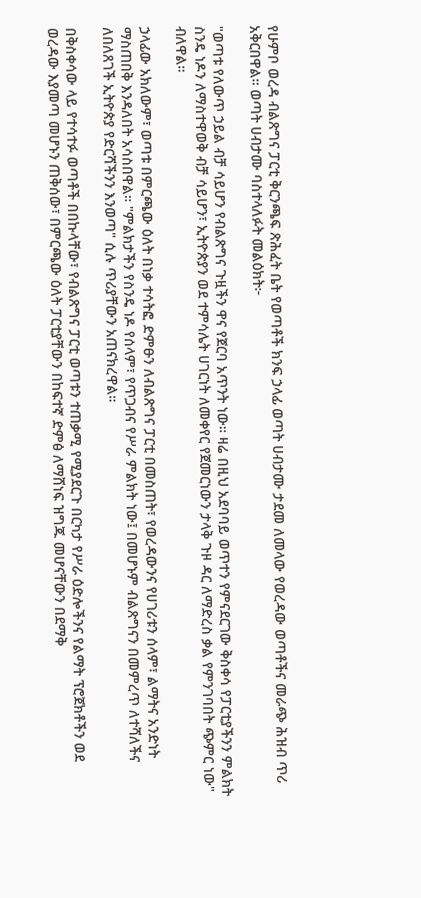የሁምቦ ወረዳ ብልጽግና ፓርቲ ቅርንጫፍ ጽሕፈት ቤት የወጣቶች ክንፍ ኃላፊ ወጣት ሀብታሙ ታደመ ለመላው የወረዳው ወጣቶችና መራጭ ሕዝብ ጥሪ አቅርበዋል። ወጣት ሀብታሙ ባስተላለፉት መልዕክት፦

"ወጣቱ የለውጥ ኃይል ብቻ ሳይሆን የብልጽግና ጉዟችን ዋና የጀርባ አጥንት ነው። ዛሬ በዚህ አደባባይ ወጥተን የምናደርገው ቅስቀሳ የፓርቲያችንን ምልክት ስንዴ ነዶን ለማስተዋወቅ ብቻ ሳይሆን፣ ኢትዮጵያን ወደ ተምሳሌት ሀገርነት ለመቀየር የጀመርነውን ታላቅ ጉዞ ዳር ለማድረስ ቃል የምንገባበት ጭምር ነው" ብለዋል።

ኃላፊው አክለውም፣ ወጣቱ በምርጫው ዕለት በነቃ ተሳትፎ ድምፁን ለብልጽግና ፓርቲ በመስጠት፣ የወረዳውንና የሀገሪቱን ሰላም፣ ልማትና አንድነት ማስጠበቅ እንዳለበት አሳስበዋል። "ምልክታችን የስንዴ ነዶ የሰላም፣ የጥጋብና የሥራ ምልክት ነው፤ በመሆኑም ብልጽግናን በመምረጥ ለተሻለችና ለበለጸገች ኢትዮጵያ የድርሻችንን እንወጣ" ሲሉ ጥሪያቸውን አጠናክረዋል።

በቅስቀሳው ላይ የተሳተፉ ወጣቶች በበኩላቸው፣ የብልጽግና ፓርቲ ወጣቱን ተጠቃሚ የሚያደርጉ በርካታ የሥራ ዕድሎችንና የልማት ፕሮጀክቶችን ወደ ወረዳው እያመጣ መሆኑን ጠቅሰው፣ በምርጫው ዕለት ፓርቲያቸውን በከፍተኛ ድምፅ ለማሸነፍ ዝግጁ መሆናቸውን በደማቅ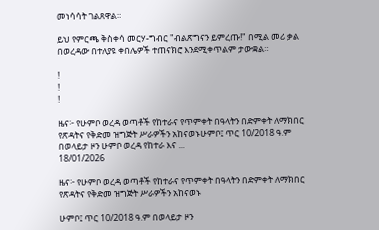መነሳሳት ገልጸዋል።

ይህ የምርጫ ቅስቀሳ መርሃ-ግብር "ብልጽግናን ይምረጡ!" በሚል መሪ ቃል በወረዳው በተለያዩ ቀበሌዎች ተጠናክሮ እንደሚቀጥልም ታውቋል።

!
!
!

ዜና፦ የሁምቦ ወረዳ ወጣቶች የከተራና የጥምቀት በዓላትን በድምቀት ለማክበር የጽዳትና የቅድመ ዝግጅት ሥራዎችን አከናወኑሁምቦ፤ ጥር 10/2018 ዓ.ም በወላይታ ዞን ሁምቦ ወረዳ የከተራ እና ...
18/01/2026

ዜና፦ የሁምቦ ወረዳ ወጣቶች የከተራና የጥምቀት በዓላትን በድምቀት ለማክበር የጽዳትና የቅድመ ዝግጅት ሥራዎችን አከናወኑ

ሁምቦ፤ ጥር 10/2018 ዓ.ም በወላይታ ዞን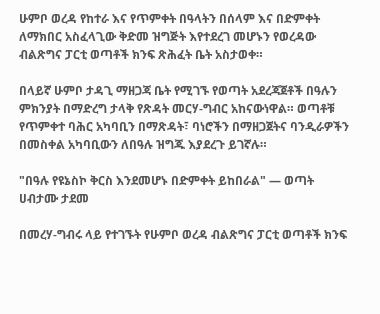ሁምቦ ወረዳ የከተራ እና የጥምቀት በዓላትን በሰላም እና በድምቀት ለማክበር አስፈላጊው ቅድመ ዝግጅት እየተደረገ መሆኑን የወረዳው ብልጽግና ፓርቲ ወጣቶች ክንፍ ጽሕፈት ቤት አስታወቀ።

በላይኛ ሁምቦ ታዳጊ ማዘጋጃ ቤት የሚገኙ የወጣት አደረጃጀቶች በዓሉን ምክንያት በማድረግ ታላቅ የጽዳት መርሃ-ግብር አከናውነዋል። ወጣቶቹ የጥምቀተ ባሕር አካባቢን በማጽዳት፣ ባነሮችን በማዘጋጀትና ባንዲራዎችን በመስቀል አካባቢውን ለበዓሉ ዝግጁ እያደረጉ ይገኛሉ።

"በዓሉ የዩኔስኮ ቅርስ እንደመሆኑ በድምቀት ይከበራል" — ወጣት ሀብታሙ ታደመ

በመረሃ-ግብሩ ላይ የተገኙት የሁምቦ ወረዳ ብልጽግና ፓርቲ ወጣቶች ክንፍ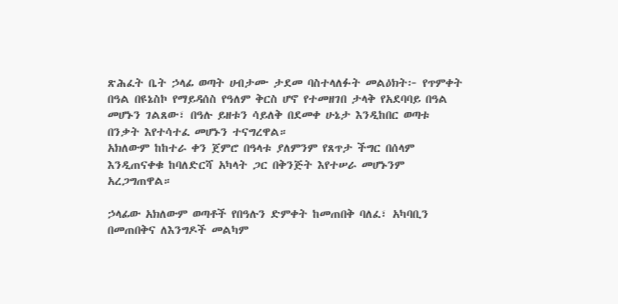ጽሕፈት ቤት ኃላፊ ወጣት ሀብታሙ ታደመ ባስተላለፉት መልዕክት፦ የጥምቀት በዓል በዩኔስኮ የማይዳሰስ የዓለም ቅርስ ሆኖ የተመዘገበ ታላቅ የአደባባይ በዓል መሆኑን ገልጸው፣ በዓሉ ይዘቱን ሳይለቅ በደመቀ ሁኔታ እንዲከበር ወጣቱ በንቃት እየተሳተፈ መሆኑን ተናግረዋል።
አክለውም ከከተራ ቀን ጀምሮ በዓላቱ ያለምንም የጸጥታ ችግር በሰላም እንዲጠናቀቁ ከባለድርሻ አካላት ጋር በቅንጅት እየተሠራ መሆኑንም አረጋግጠዋል።

ኃላፊው አክለውም ወጣቶች የበዓሉን ድምቀት ከመጠበቅ ባለፈ፣ አካባቢን በመጠበቅና ለእንግዶች መልካም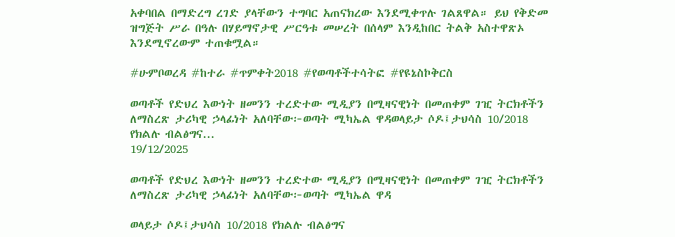አቀባበል በማድረግ ረገድ ያላቸውን ተግባር አጠናክረው እንደሚቀጥሉ ገልጸዋል። ይህ የቅድመ ዝግጅት ሥራ በዓሉ በሃይማኖታዊ ሥርዓቱ መሠረት በሰላም እንዲከበር ትልቅ አስተዋጽኦ እንደሚኖረውም ተጠቁሟል።

#ሁምቦወረዳ #ከተራ #ጥምቀት2018 #የወጣቶችተሳትፎ #የዩኔስኮቅርስ

ወጣቶች የድህረ እውነት ዘመንን ተረድተው ሚዲያን በሚዛናዊነት በመጠቀም ገዢ ትርክቶችን ለማስረጽ ታሪካዊ ኃላፊነት አለባቸው፦ወጣት ሚካኤል ዋዳወላይታ ሶዶ፤ታህሳስ 10/2018 የክልሉ ብልፅግና...
19/12/2025

ወጣቶች የድህረ እውነት ዘመንን ተረድተው ሚዲያን በሚዛናዊነት በመጠቀም ገዢ ትርክቶችን ለማስረጽ ታሪካዊ ኃላፊነት አለባቸው፦ወጣት ሚካኤል ዋዳ

ወላይታ ሶዶ፤ታህሳስ 10/2018 የክልሉ ብልፅግና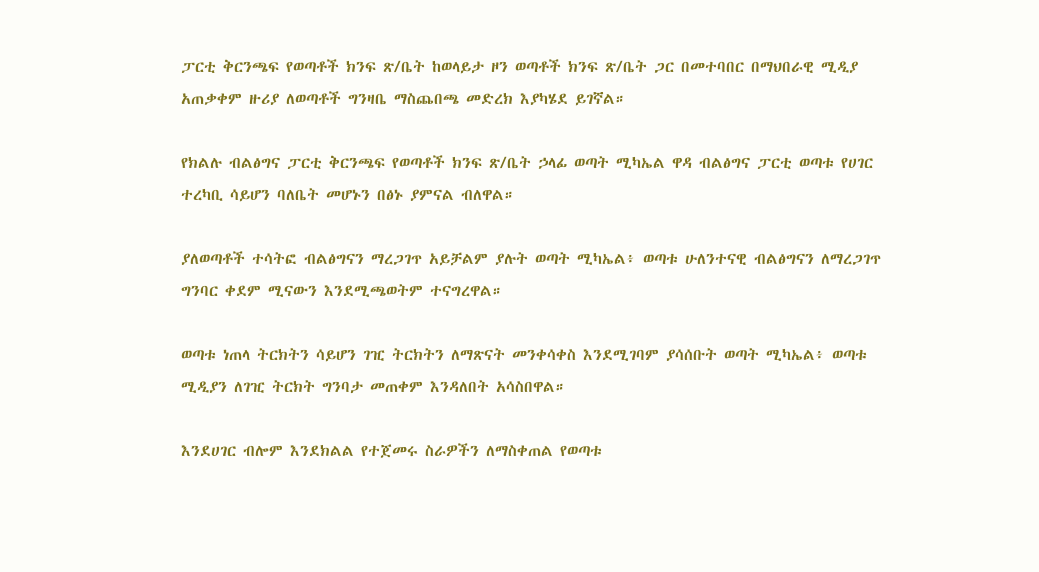ፓርቲ ቅርንጫፍ የወጣቶች ክንፍ ጽ/ቤት ከወላይታ ዞን ወጣቶች ክንፍ ጽ/ቤት ጋር በመተባበር በማህበራዊ ሚዲያ አጠቃቀም ዙሪያ ለወጣቶች ግንዛቤ ማስጨበጫ መድረክ እያካሄደ ይገኛል።

የክልሉ ብልፅግና ፓርቲ ቅርንጫፍ የወጣቶች ክንፍ ጽ/ቤት ኃላፊ ወጣት ሚካኤል ዋዳ ብልፅግና ፓርቲ ወጣቱ የሀገር ተረካቢ ሳይሆን ባለቤት መሆኑን በፅኑ ያምናል ብለዋል።

ያለወጣቶች ተሳትፎ ብልፅግናን ማረጋገጥ አይቻልም ያሉት ወጣት ሚካኤል፥ ወጣቱ ሁለንተናዊ ብልፅግናን ለማረጋገጥ ግንባር ቀደም ሚናውን እንደሚጫወትም ተናግረዋል።

ወጣቱ ነጠላ ትርክትን ሳይሆን ገዢ ትርክትን ለማጽናት መንቀሳቀስ እንደሚገባም ያሳሰቡት ወጣት ሚካኤል፥ ወጣቱ ሚዲያን ለገዢ ትርክት ግንባታ መጠቀም እንዳለበት አሳስበዋል።

እንደሀገር ብሎም እንደክልል የተጀመሩ ስራዎችን ለማስቀጠል የወጣቱ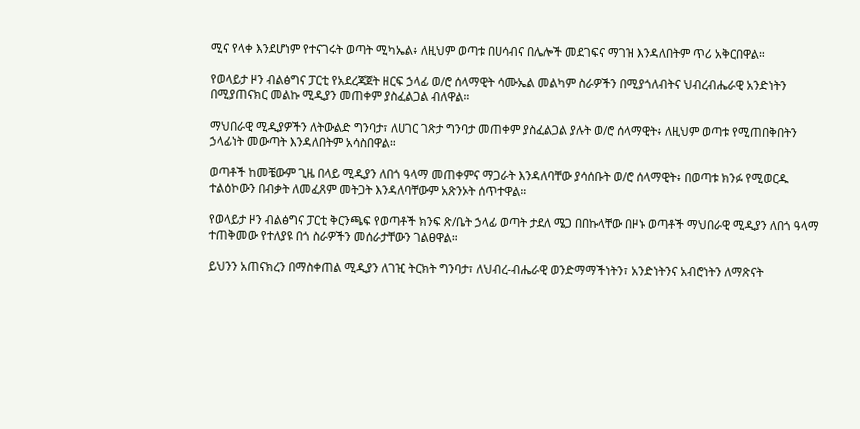ሚና የላቀ እንደሆነም የተናገሩት ወጣት ሚካኤል፥ ለዚህም ወጣቱ በሀሳብና በሌሎች መደገፍና ማገዝ እንዳለበትም ጥሪ አቅርበዋል።

የወላይታ ዞን ብልፅግና ፓርቲ የአደረጃጀት ዘርፍ ኃላፊ ወ/ሮ ሰላማዊት ሳሙኤል መልካም ስራዎችን በሚያጎለብትና ህብረብሔራዊ አንድነትን በሚያጠናክር መልኩ ሚዲያን መጠቀም ያስፈልጋል ብለዋል።

ማህበራዊ ሚዲያዎችን ለትውልድ ግንባታ፣ ለሀገር ገጽታ ግንባታ መጠቀም ያስፈልጋል ያሉት ወ/ሮ ሰላማዊት፥ ለዚህም ወጣቱ የሚጠበቅበትን ኃላፊነት መውጣት እንዳለበትም አሳስበዋል።

ወጣቶች ከመቼውም ጊዜ በላይ ሚዲያን ለበጎ ዓላማ መጠቀምና ማጋራት እንዳለባቸው ያሳሰቡት ወ/ሮ ሰላማዊት፥ በወጣቱ ክንፉ የሚወርዱ ተልዕኮውን በብቃት ለመፈጸም መትጋት እንዳለባቸውም አጽንኦት ሰጥተዋል።

የወላይታ ዞን ብልፅግና ፓርቲ ቅርንጫፍ የወጣቶች ክንፍ ጽ/ቤት ኃላፊ ወጣት ታደለ ሜጋ በበኩላቸው በዞኑ ወጣቶች ማህበራዊ ሚዲያን ለበጎ ዓላማ ተጠቅመው የተለያዩ በጎ ስራዎችን መሰራታቸውን ገልፀዋል።

ይህንን አጠናክረን በማስቀጠል ሚዲያን ለገዢ ትርክት ግንባታ፣ ለህብረ-ብሔራዊ ወንድማማችነትን፣ አንድነትንና አብሮነትን ለማጽናት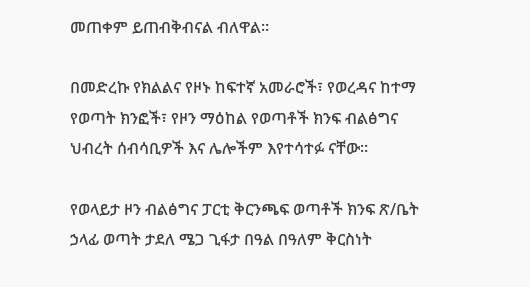መጠቀም ይጠብቅብናል ብለዋል።

በመድረኩ የክልልና የዞኑ ከፍተኛ አመራሮች፣ የወረዳና ከተማ የወጣት ክንፎች፣ የዞን ማዕከል የወጣቶች ክንፍ ብልፅግና ህብረት ሰብሳቢዎች እና ሌሎችም እየተሳተፉ ናቸው።

የወላይታ ዞን ብልፅግና ፓርቲ ቅርንጫፍ ወጣቶች ክንፍ ጽ/ቤት ኃላፊ ወጣት ታደለ ሜጋ ጊፋታ በዓል በዓለም ቅርስነት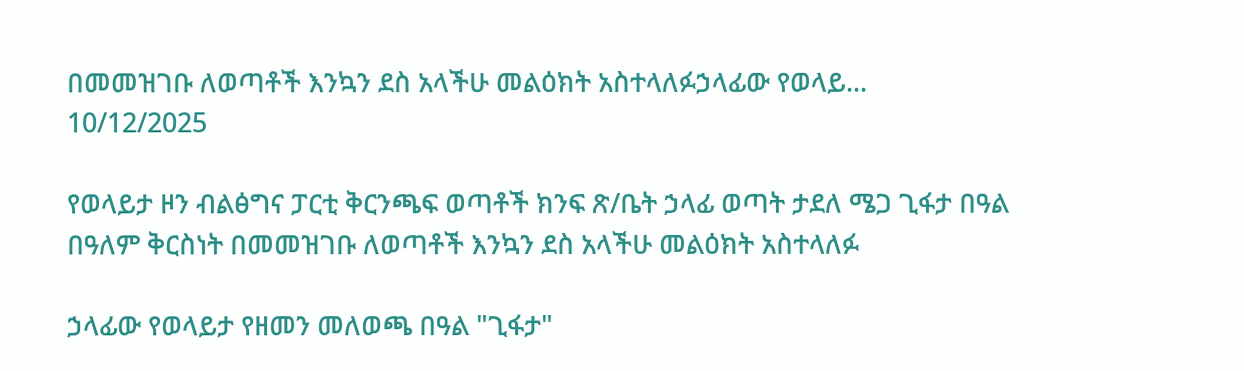በመመዝገቡ ለወጣቶች እንኳን ደስ አላችሁ መልዕክት አስተላለፉኃላፊው የወላይ...
10/12/2025

የወላይታ ዞን ብልፅግና ፓርቲ ቅርንጫፍ ወጣቶች ክንፍ ጽ/ቤት ኃላፊ ወጣት ታደለ ሜጋ ጊፋታ በዓል በዓለም ቅርስነት በመመዝገቡ ለወጣቶች እንኳን ደስ አላችሁ መልዕክት አስተላለፉ

ኃላፊው የወላይታ የዘመን መለወጫ በዓል "ጊፋታ"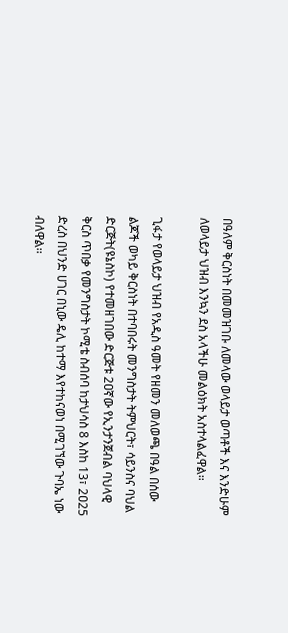በዓለም ቅርስነት በመመዝገቡ ለመላው ወላይታ ወጣቶች እና እንድሁም ለወላይታ ህዝብ እንኳን ደስ አላችሁ መልዕክት አስተላልፈዋል።

ጊፋታ የወላይታ ህዝብ የአዲስ ዓመት የዘመን መለወጫ በዓል በሰው ልጆች ወካይ ቅርስነት በተባበሩት መንግስታት ትምህርት፣ ሳይንስና ባህል ድርጅት(ዩኔስኮ) የተመዘገበው ድርጅቱ 2ዐኛው የኢንታንጀብል ባህላዊ ቅርስ ጥበቃ የመንግስታት ኮሚቴ ስብሰባ ከታህሳስ 8 እስከ 13፣ 2ዐ25 ድረስ በህንድ ሀገር በኒው ዴሊ ከተማ እየተከናወነ በሚገኘው ጉባኤ ነው ብለዋል፡፡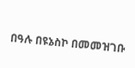በዓሉ በዩኔስኮ በመመዝገቡ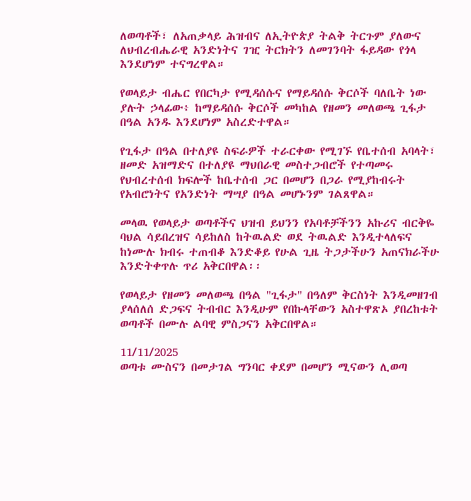ለወጣቶች፣ ለአጠቃላይ ሕዝብና ለኢትዮጵያ ትልቅ ትርጉም ያለውና ለህብረብሔራዊ አንድነትና ገዢ ትርክትን ለመገንባት ፋይዳው የጎላ እንደሆነም ተናግረዋል።

የወላይታ ብሔር የበርካታ የሚዳሰሱና የማይዳሰሱ ቅርሶች ባለቤት ነው ያሉት ኃላፊው፥ ከማይዳሰሱ ቅርሶች መካከል የዘመን መለወጫ ጊፋታ በዓል አንዱ እንደሆነም አስረድተዋል።

የጊፋታ በዓል በተለያዩ ስፍራዎች ተራርቀው የሚገኙ የቤተሰብ አባላት፣ ዘመድ አዝማድና በተለያዩ ማህበራዊ መስተጋብሮች የተጣመሩ የህብረተሰብ ክፍሎች ከቤተሰብ ጋር በመሆን በጋራ የሚያከብሩት የአብሮነትና የአንድነት ማሣያ በዓል መሆኑንም ገልጸዋል።

መላዉ የወላይታ ወጣቶችና ህዝብ ይህንን የአባቶቻችንን አኩሪና ብርቅዬ ባህል ሳይበረዝና ሳይከለስ ከትዉልድ ወደ ትዉልድ እንዲተላለፍና ከነሙሉ ክብሩ ተጠብቆ እንድቆይ የሁል ጊዜ ትጋታችሁን አጠናክራችሁ እንድትቀጥሉ ጥሪ አቅርበዋል፡፡

የወላይታ የዘመን መለወጫ በዓል "ጊፋታ" በዓለም ቅርስነት እንዲመዘገብ ያላሰለሰ ድጋፍና ትብብር እንዲሁም የበኩላቸውን አስተዋጽኦ ያበረከቱት ወጣቶች በሙሉ ልባዊ ምስጋናን አቅርበዋል።

11/11/2025
ወጣቱ ሙስናን በመታገል ግንባር ቀደም በመሆን ሚናውን ሊወጣ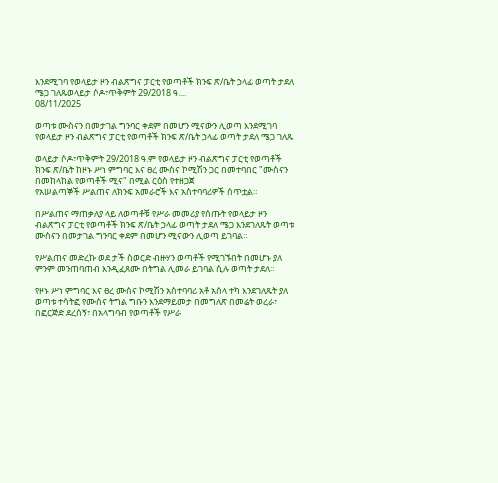እንደሚገባ የወላይታ ዞን ብልጽግና ፓርቲ የወጣቶች ክንፍ ጽ/ቤት ኃላፊ ወጣት ታደለ ሜጋ ገለጹወላይታ ሶዶ፣ጥቅምት 29/2018 ዓ....
08/11/2025

ወጣቱ ሙስናን በመታገል ግንባር ቀደም በመሆን ሚናውን ሊወጣ እንደሚገባ የወላይታ ዞን ብልጽግና ፓርቲ የወጣቶች ክንፍ ጽ/ቤት ኃላፊ ወጣት ታደለ ሜጋ ገለጹ

ወላይታ ሶዶ፣ጥቅምት 29/2018 ዓ.ም የወላይታ ዞን ብልጽግና ፓርቲ የወጣቶች ክንፍ ጽ/ቤት ከዞኑ ሥነ ምግባር እና ፀረ ሙስና ኮሚሽን ጋር በመተባበር "ሙስናን በመከላከል የወጣቶች ሚና" በሚል ርዕስ የተዘጋጀ
የአሠልጣኞች ሥልጠና ለክንፍ አመራሮች እና አስተባባሪዎች ሰጥቷል።

በሥልጠና ማጠቃለያ ላይ ለወጣቶቹ የሥራ መመሪያ የሰጡት የወላይታ ዞን ብልጽግና ፓርቲ የወጣቶች ክንፍ ጽ/ቤት ኃላፊ ወጣት ታደለ ሜጋ እንደገለጹት ወጣቱ ሙስናን በመታገል ግንባር ቀደም በመሆን ሚናውን ሊወጣ ይገባል።

የሥልጠና መድረኩ ወደ ታች ስወርድ ብዙሃን ወጣቶች የሚገኙበት በመሆኑ ያለ ምንም መንጠባጠብ እንዲፈጸሙ በትግል ሊመራ ይገባል ሲሉ ወጣት ታደለ።

የዞኑ ሥነ ምግባር እና ፀረ ሙስና ኮሚሽን አስተባባሪ አቶ አሰላ ተካ እንደገለጹት ያለ ወጣቱ ተሳትፎ የሙስና ትግል ግቡን እንደማይመታ በመግለጽ በመሬት ወረራ፣ በፎርጅድ ደረሰኝ፣ በአላግባብ የወጣቶች የሥራ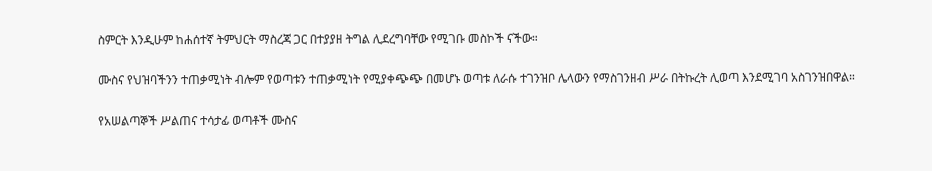ስምርት እንዲሁም ከሐሰተኛ ትምህርት ማስረጃ ጋር በተያያዘ ትግል ሊደረግባቸው የሚገቡ መስኮች ናችው።

ሙስና የህዝባችንን ተጠቃሚነት ብሎም የወጣቱን ተጠቃሚነት የሚያቀጭጭ በመሆኑ ወጣቱ ለራሱ ተገንዝቦ ሌላውን የማስገንዘብ ሥራ በትኩረት ሊወጣ እንደሚገባ አስገንዝበዋል።

የአሠልጣኞች ሥልጠና ተሳታፊ ወጣቶች ሙስና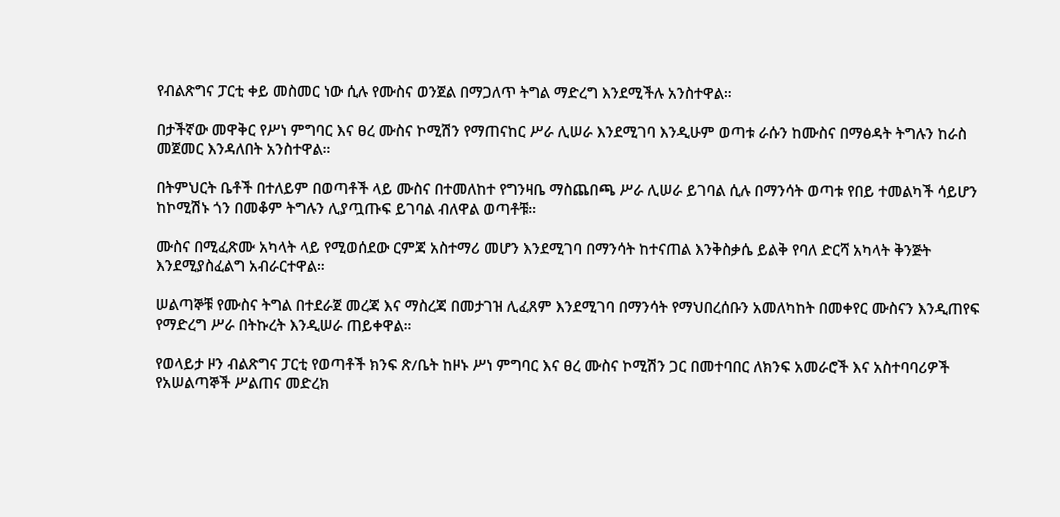የብልጽግና ፓርቲ ቀይ መስመር ነው ሲሉ የሙስና ወንጀል በማጋለጥ ትግል ማድረግ እንደሚችሉ አንስተዋል።

በታችኛው መዋቅር የሥነ ምግባር እና ፀረ ሙስና ኮሚሽን የማጠናከር ሥራ ሊሠራ እንደሚገባ እንዲሁም ወጣቱ ራሱን ከሙስና በማፅዳት ትግሉን ከራስ መጀመር እንዳለበት አንስተዋል።

በትምህርት ቤቶች በተለይም በወጣቶች ላይ ሙስና በተመለከተ የግንዛቤ ማስጨበጫ ሥራ ሊሠራ ይገባል ሲሉ በማንሳት ወጣቱ የበይ ተመልካች ሳይሆን ከኮሚሽኑ ጎን በመቆም ትግሉን ሊያጧጡፍ ይገባል ብለዋል ወጣቶቹ።

ሙስና በሚፈጽሙ አካላት ላይ የሚወሰደው ርምጃ አስተማሪ መሆን እንደሚገባ በማንሳት ከተናጠል እንቅስቃሴ ይልቅ የባለ ድርሻ አካላት ቅንጅት እንደሚያስፈልግ አብራርተዋል።

ሠልጣኞቹ የሙስና ትግል በተደራጀ መረጃ እና ማስረጃ በመታገዝ ሊፈጸም እንደሚገባ በማንሳት የማህበረሰቡን አመለካከት በመቀየር ሙስናን እንዲጠየፍ የማድረግ ሥራ በትኩረት እንዲሠራ ጠይቀዋል።

የወላይታ ዞን ብልጽግና ፓርቲ የወጣቶች ክንፍ ጽ/ቤት ከዞኑ ሥነ ምግባር እና ፀረ ሙስና ኮሚሽን ጋር በመተባበር ለክንፍ አመራሮች እና አስተባባሪዎች የአሠልጣኞች ሥልጠና መድረክ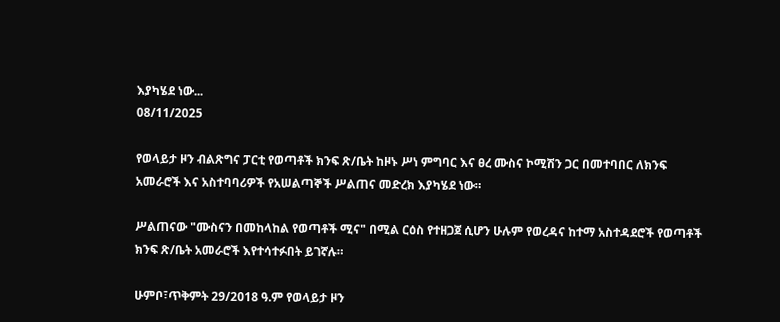እያካሄደ ነው...
08/11/2025

የወላይታ ዞን ብልጽግና ፓርቲ የወጣቶች ክንፍ ጽ/ቤት ከዞኑ ሥነ ምግባር እና ፀረ ሙስና ኮሚሽን ጋር በመተባበር ለክንፍ አመራሮች እና አስተባባሪዎች የአሠልጣኞች ሥልጠና መድረክ እያካሄደ ነው።

ሥልጠናው "ሙስናን በመከላከል የወጣቶች ሚና" በሚል ርዕስ የተዘጋጀ ሲሆን ሁሉም የወረዳና ከተማ አስተዳደሮች የወጣቶች ክንፍ ጽ/ቤት አመራሮች እየተሳተፉበት ይገኛሉ።

ሁምቦ፣ጥቅምት 29/2018 ዓ.ም የወላይታ ዞን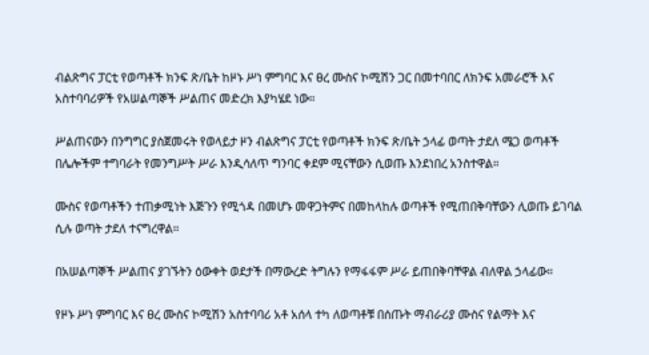ብልጽግና ፓርቲ የወጣቶች ክንፍ ጽ/ቤት ከዞኑ ሥነ ምግባር እና ፀረ ሙስና ኮሚሽን ጋር በመተባበር ለክንፍ አመራሮች እና አስተባባሪዎች የአሠልጣኞች ሥልጠና መድረክ እያካሄደ ነው።

ሥልጠናውን በንግግር ያስጀመሩት የወላይታ ዞን ብልጽግና ፓርቲ የወጣቶች ክንፍ ጽ/ቤት ኃላፊ ወጣት ታደለ ሜጋ ወጣቶች በሌሎችም ተግባራት የመንግሥት ሥራ እንዲሳለጥ ግንባር ቀደም ሚናቸውን ሲወጡ እንደነበረ አንስተዋል።

ሙስና የወጣቶችን ተጠቃሚነት እጅጉን የሚጎዳ በመሆኑ መዋጋትምና በመከላከሉ ወጣቶች የሚጠበቅባቸውን ሊወጡ ይገባል ሲሉ ወጣት ታደለ ተናግረዋል።

በአሠልጣኞች ሥልጠና ያገኙትን ዕውቀት ወደታች በማውረድ ትግሉን የማፋፋም ሥራ ይጠበቅባቸዋል ብለዋል ኃላፊው።

የዞኑ ሥነ ምግባር እና ፀረ ሙስና ኮሚሽን አስተባባሪ አቶ አሰላ ተካ ለወጣቶቹ በሰጡት ማብራሪያ ሙስና የልማት እና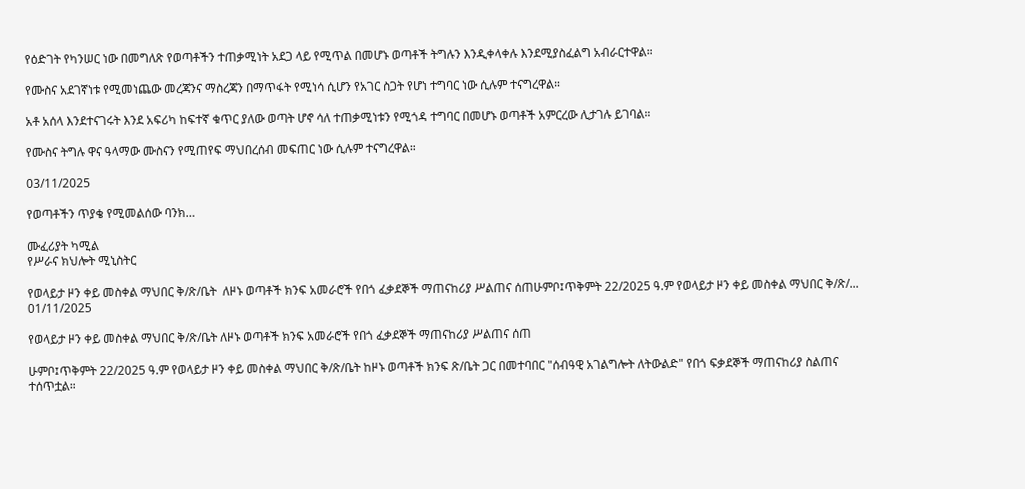የዕድገት የካንሠር ነው በመግለጽ የወጣቶችን ተጠቃሚነት አደጋ ላይ የሚጥል በመሆኑ ወጣቶች ትግሉን እንዲቀላቀሉ እንደሚያስፈልግ አብራርተዋል።

የሙስና አደገኛነቱ የሚመነጨው መረጃንና ማስረጃን በማጥፋት የሚነሳ ሲሆን የአገር ስጋት የሆነ ተግባር ነው ሲሉም ተናግረዋል።

አቶ አሰላ እንደተናገሩት እንደ አፍሪካ ከፍተኛ ቁጥር ያለው ወጣት ሆኖ ሳለ ተጠቃሚነቱን የሚጎዳ ተግባር በመሆኑ ወጣቶች አምርረው ሊታገሉ ይገባል።

የሙስና ትግሉ ዋና ዓላማው ሙስናን የሚጠየፍ ማህበረሰብ መፍጠር ነው ሲሉም ተናግረዋል።

03/11/2025

የወጣቶችን ጥያቄ የሚመልሰው ባንክ…

ሙፈሪያት ካሚል
የሥራና ክህሎት ሚኒስትር

የወላይታ ዞን ቀይ መስቀል ማህበር ቅ/ጽ/ቤት  ለዞኑ ወጣቶች ክንፍ አመራሮች የበጎ ፈቃደኞች ማጠናከሪያ ሥልጠና ሰጠሁምቦ፤ጥቅምት 22/2025 ዓ.ም የወላይታ ዞን ቀይ መስቀል ማህበር ቅ/ጽ/...
01/11/2025

የወላይታ ዞን ቀይ መስቀል ማህበር ቅ/ጽ/ቤት ለዞኑ ወጣቶች ክንፍ አመራሮች የበጎ ፈቃደኞች ማጠናከሪያ ሥልጠና ሰጠ

ሁምቦ፤ጥቅምት 22/2025 ዓ.ም የወላይታ ዞን ቀይ መስቀል ማህበር ቅ/ጽ/ቤት ከዞኑ ወጣቶች ክንፍ ጽ/ቤት ጋር በመተባበር "ሰብዓዊ አገልግሎት ለትውልድ" የበጎ ፍቃደኞች ማጠናከሪያ ስልጠና ተሰጥቷል።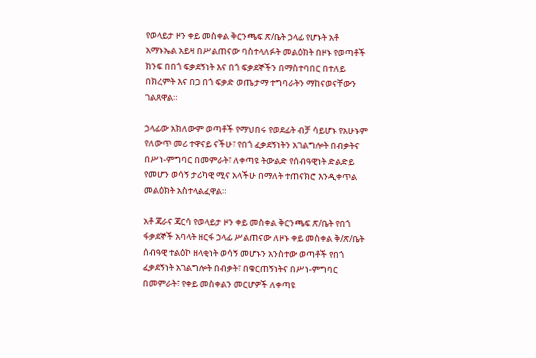የወላይታ ዞን ቀይ መስቀል ቅርንጫፍ ጽ/ቤት ኃላፊ የሆኑት አቶ አማኑኤል አይዛ በሥልጠናው ባስተላለፉት መልዕክት በዞኑ የወጣቶች ክንፍ በበጎ ፍቃደኝነት እና በጎ ፍቃደኞችን በማስተባበር በተለይ በክረምት እና በጋ በጎ ፍቃድ ወጤታማ ተግባራትን ማከናወናቸውን ገልጸዋል።

ኃላፊው አክለውም ወጣቶች የማህበሩ የወደፊት ብቻ ሳይሆኑ የአሁኑም የለውጥ መሪ ተዋናይ ናችሁ፣ የበጎ ፈቃደኝነትን አገልግሎት በብቃትና በሥነ-ምግባር በመምራት፣ ለቀጣዩ ትውልድ የሰብዓዊነት ድልድይ የመሆን ወሳኝ ታሪካዊ ሚና አላችሁ በማለት ተጠናክሮ እንዲቀጥል መልዕክት አስተላልፈዋል።

አቶ ጃራና ጃርሳ የወላይታ ዞን ቀይ መስቀል ቅርንጫፍ ጽ/ቤት የበጎ ፋቃደኞች አባላት ዘርፋ ኃላፊ ሥልጠናው ለዞኑ ቀይ መስቀል ቅ/ጽ/ቤት ሰብዓዊ ተልዕኮ ዘላቂነት ወሳኝ መሆኑን አንስተው ወጣቶች የበጎ ፈቃደኝነት አገልግሎት በብቃት፣ በቁርጠኝነትና በሥነ-ምግባር በመምራት፣ የቀይ መስቀልን መርሆዎች ለቀጣዩ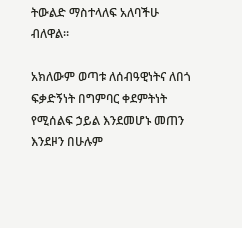ትውልድ ማስተላለፍ አለባችሁ ብለዋል።

አክለውም ወጣቱ ለሰብዓዊነትና ለበጎ ፍቃድኝነት በግምባር ቀደምትነት የሚሰልፍ ኃይል እንደመሆኑ መጠን እንደዞን በሁሉም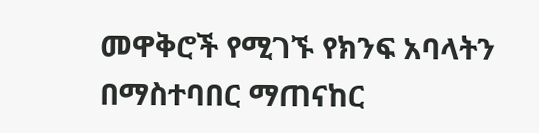መዋቅሮች የሚገኙ የክንፍ አባላትን በማስተባበር ማጠናከር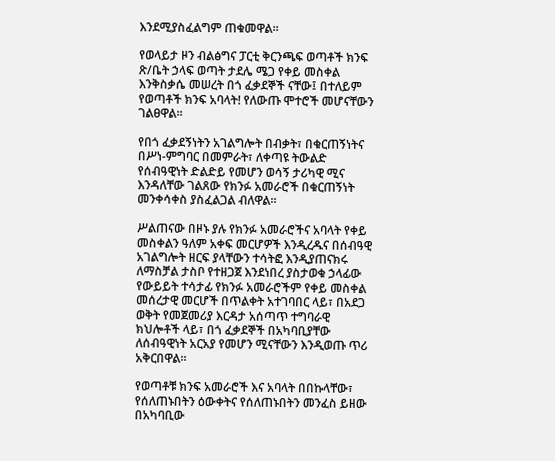እንደሚያስፈልግም ጠቁመዋል።

የወላይታ ዞን ብልፅግና ፓርቲ ቅርንጫፍ ወጣቶች ክንፍ ጽ/ቤት ኃላፍ ወጣት ታደሌ ሜጋ የቀይ መስቀል እንቅስቃሴ መሠረት በጎ ፈቃደኞች ናቸው፤ በተለይም የወጣቶች ክንፍ አባላት! የለውጡ ሞተሮች መሆናቸውን ገልፀዋል።

የበጎ ፈቃደኝነትን አገልግሎት በብቃት፣ በቁርጠኝነትና በሥነ-ምግባር በመምራት፣ ለቀጣዩ ትውልድ የሰብዓዊነት ድልድይ የመሆን ወሳኝ ታሪካዊ ሚና እንዳለቸው ገልጸው የክንፉ አመራሮች በቁርጠኝነት መንቀሳቀስ ያስፈልጋል ብለዋል።

ሥልጠናው በዞኑ ያሉ የክንፉ አመራሮችና አባላት የቀይ መስቀልን ዓለም አቀፍ መርሆዎች እንዲረዱና በሰብዓዊ አገልግሎት ዘርፍ ያላቸውን ተሳትፎ እንዲያጠናክሩ ለማስቻል ታስቦ የተዘጋጀ እንደነበረ ያስታወቁ ኃላፊው የውይይት ተሳታፊ የክንፉ አመራሮችም የቀይ መስቀል መሰረታዊ መርሆች በጥልቀት አተገባበር ላይ፣ በአደጋ ወቅት የመጀመሪያ እርዳታ አሰጣጥ ተግባራዊ ክህሎቶች ላይ፣ በጎ ፈቃደኞች በአካባቢያቸው ለሰብዓዊነት አርአያ የመሆን ሚናቸውን እንዲወጡ ጥሪ አቅርበዋል።

የወጣቶቹ ክንፍ አመራሮች እና አባላት በበኩላቸው፣ የሰለጠኑበትን ዕውቀትና የሰለጠኑበትን መንፈስ ይዘው በአካባቢው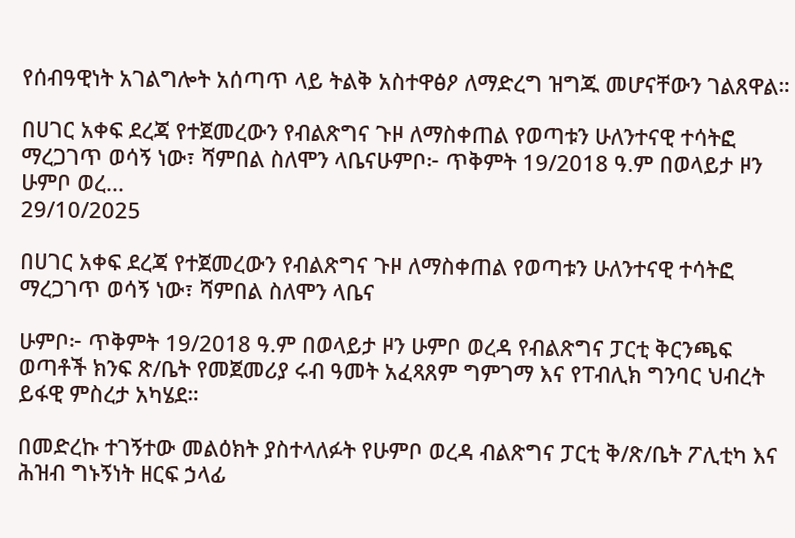የሰብዓዊነት አገልግሎት አሰጣጥ ላይ ትልቅ አስተዋፅዖ ለማድረግ ዝግጁ መሆናቸውን ገልጸዋል።

በሀገር አቀፍ ደረጃ የተጀመረውን የብልጽግና ጉዞ ለማስቀጠል የወጣቱን ሁለንተናዊ ተሳትፎ ማረጋገጥ ወሳኝ ነው፣ ሻምበል ስለሞን ላቤናሁምቦ፦ ጥቅምት 19/2018 ዓ.ም በወላይታ ዞን ሁምቦ ወረ...
29/10/2025

በሀገር አቀፍ ደረጃ የተጀመረውን የብልጽግና ጉዞ ለማስቀጠል የወጣቱን ሁለንተናዊ ተሳትፎ ማረጋገጥ ወሳኝ ነው፣ ሻምበል ስለሞን ላቤና

ሁምቦ፦ ጥቅምት 19/2018 ዓ.ም በወላይታ ዞን ሁምቦ ወረዳ የብልጽግና ፓርቲ ቅርንጫፍ ወጣቶች ክንፍ ጽ/ቤት የመጀመሪያ ሩብ ዓመት አፈጻጸም ግምገማ እና የፐብሊክ ግንባር ህብረት ይፋዊ ምስረታ አካሄደ።

በመድረኩ ተገኝተው መልዕክት ያስተላለፉት የሁምቦ ወረዳ ብልጽግና ፓርቲ ቅ/ጽ/ቤት ፖሊቲካ እና ሕዝብ ግኑኝነት ዘርፍ ኃላፊ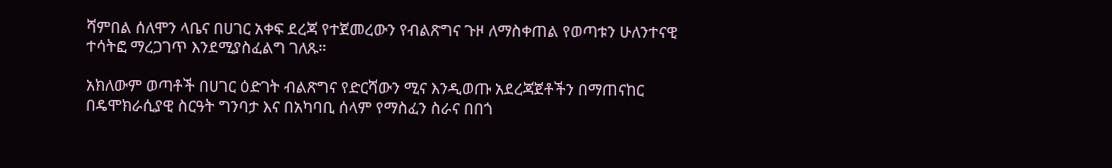ሻምበል ሰለሞን ላቤና በሀገር አቀፍ ደረጃ የተጀመረውን የብልጽግና ጉዞ ለማስቀጠል የወጣቱን ሁለንተናዊ ተሳትፎ ማረጋገጥ እንደሚያስፈልግ ገለጹ።

አክለውም ወጣቶች በሀገር ዕድገት ብልጽግና የድርሻውን ሚና እንዲወጡ አደረጃጀቶችን በማጠናከር በዴሞክራሲያዊ ስርዓት ግንባታ እና በአካባቢ ሰላም የማስፈን ስራና በበጎ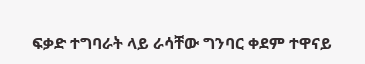ፍቃድ ተግባራት ላይ ራሳቸው ግንባር ቀደም ተዋናይ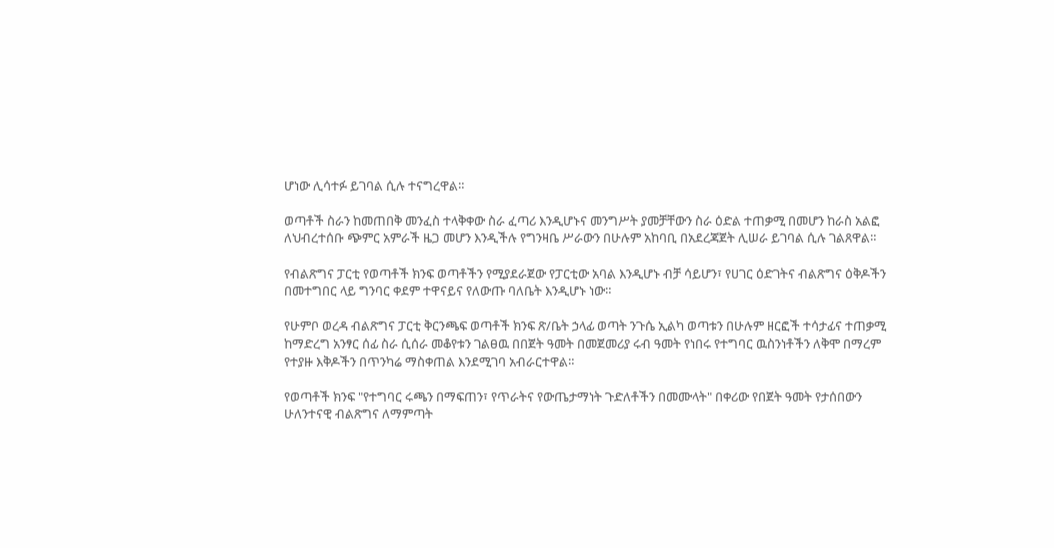ሆነው ሊሳተፉ ይገባል ሲሉ ተናግረዋል።

ወጣቶች ስራን ከመጠበቅ መንፈስ ተላቅቀው ስራ ፈጣሪ እንዲሆኑና መንግሥት ያመቻቸውን ስራ ዕድል ተጠቃሚ በመሆን ከራስ አልፎ ለህብረተሰቡ ጭምር አምራች ዜጋ መሆን እንዲችሉ የግንዛቤ ሥራውን በሁሉም አከባቢ በአደረጃጀት ሊሠራ ይገባል ሲሉ ገልጸዋል።

የብልጽግና ፓርቲ የወጣቶች ክንፍ ወጣቶችን የሚያደራጀው የፓርቲው አባል እንዲሆኑ ብቻ ሳይሆን፣ የሀገር ዕድገትና ብልጽግና ዕቅዶችን በመተግበር ላይ ግንባር ቀደም ተዋናይና የለውጡ ባለቤት እንዲሆኑ ነው።

የሁምቦ ወረዳ ብልጽግና ፓርቲ ቅርንጫፍ ወጣቶች ክንፍ ጽ/ቤት ኃላፊ ወጣት ንጉሴ ኢልካ ወጣቱን በሁሉም ዘርፎች ተሳታፊና ተጠቃሚ ከማድረግ አንፃር ሰፊ ስራ ሲሰራ መቆየቱን ገልፀዉ በበጀት ዓመት በመጀመሪያ ሩብ ዓመት የነበሩ የተግባር ዉስንነቶችን ለቅሞ በማረም የተያዙ እቅዶችን በጥንካሬ ማስቀጠል እንደሚገባ አብራርተዋል።

የወጣቶች ክንፍ "የተግባር ሩጫን በማፍጠን፣ የጥራትና የውጤታማነት ጉድለቶችን በመሙላት" በቀሪው የበጀት ዓመት የታሰበውን ሁለንተናዊ ብልጽግና ለማምጣት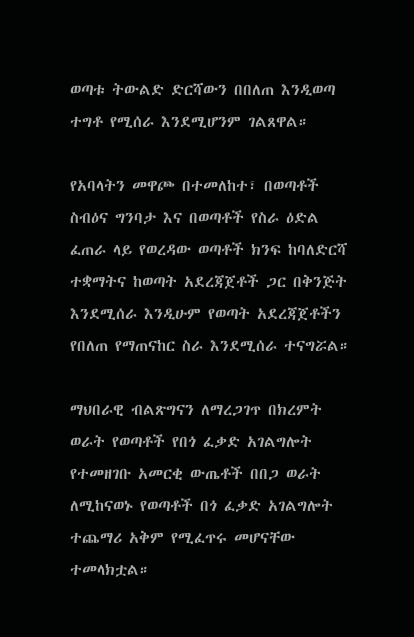ወጣቱ ትውልድ ድርሻውን በበለጠ እንዲወጣ ተግቶ የሚሰራ እንደሚሆንም ገልጸዋል።

የአባላትን መዋጮ በተመለከተ፣ በወጣቶች ስብዕና ግንባታ እና በወጣቶች የስራ ዕድል ፈጠራ ላይ የወረዳው ወጣቶች ክንፍ ከባለድርሻ ተቋማትና ከወጣት አደረጃጀቶች ጋር በቅንጅት እንደሚሰራ እንዲሁም የወጣት አደረጃጀቶችን የበለጠ የማጠናከር ስራ እንደሚሰራ ተናግሯል።

ማህበራዊ ብልጽግናን ለማረጋገጥ በክረምት ወራት የወጣቶች የበጎ ፈቃድ አገልግሎት የተመዘገቡ አመርቂ ውጤቶች በበጋ ወራት ለሚከናወኑ የወጣቶች በጎ ፈቃድ አገልግሎት ተጨማሪ አቅም የሚፈጥሩ መሆናቸው ተመላክቷል።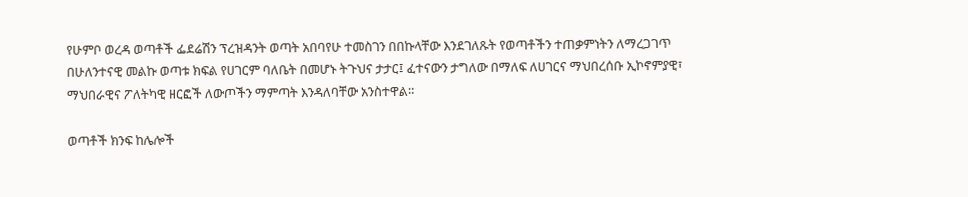የሁምቦ ወረዳ ወጣቶች ፌደሬሽን ፕረዝዳንት ወጣት አበባየሁ ተመስገን በበኩላቸው እንደገለጹት የወጣቶችን ተጠቃምነትን ለማረጋገጥ በሁለንተናዊ መልኩ ወጣቱ ክፍል የሀገርም ባለቤት በመሆኑ ትጉህና ታታር፤ ፈተናውን ታግለው በማለፍ ለሀገርና ማህበረሰቡ ኢኮኖምያዊ፣ ማህበራዊና ፖለትካዊ ዘርፎች ለውጦችን ማምጣት እንዳለባቸው አንስተዋል።

ወጣቶች ክንፍ ከሌሎች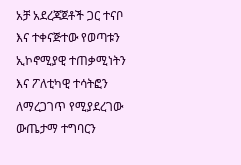አቻ አደረጃጀቶች ጋር ተናቦ እና ተቀናጅተው የወጣቱን ኢኮኖሚያዊ ተጠቃሚነትን እና ፖለቲካዊ ተሳትፎን ለማረጋገጥ የሚያደረገው ውጤታማ ተግባርን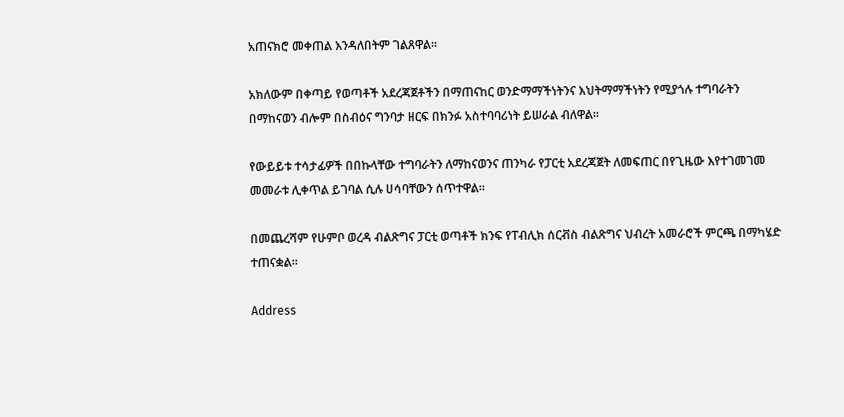አጠናክሮ መቀጠል እንዳለበትም ገልጸዋል።

አክለውም በቀጣይ የወጣቶች አደረጃጀቶችን በማጠናከር ወንድማማችነትንና እህትማማችነትን የሚያጎሉ ተግባራትን በማከናወን ብሎም በስብዕና ግንባታ ዘርፍ በክንፉ አስተባባሪነት ይሠራል ብለዋል።

የውይይቱ ተሳታፊዎች በበኩላቸው ተግባራትን ለማከናወንና ጠንካራ የፓርቲ አደረጃጀት ለመፍጠር በየጊዜው እየተገመገመ መመራቱ ሊቀጥል ይገባል ሲሉ ሀሳባቸውን ሰጥተዋል።

በመጨረሻም የሁምቦ ወረዳ ብልጽግና ፓርቲ ወጣቶች ክንፍ የፐብሊክ ሰርቭስ ብልጽግና ህብረት አመራሮች ምርጫ በማካሄድ ተጠናቋል።

Address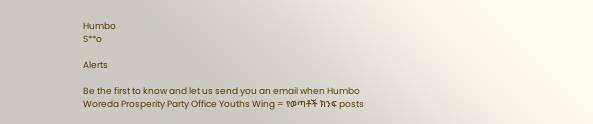Humbo
S**o

Alerts

Be the first to know and let us send you an email when Humbo Woreda Prosperity Party Office Youths Wing = የወጣቶች ክንፍ posts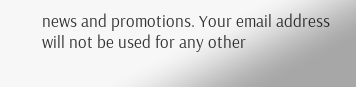news and promotions. Your email address will not be used for any other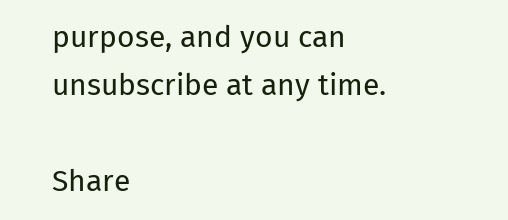purpose, and you can unsubscribe at any time.

Share